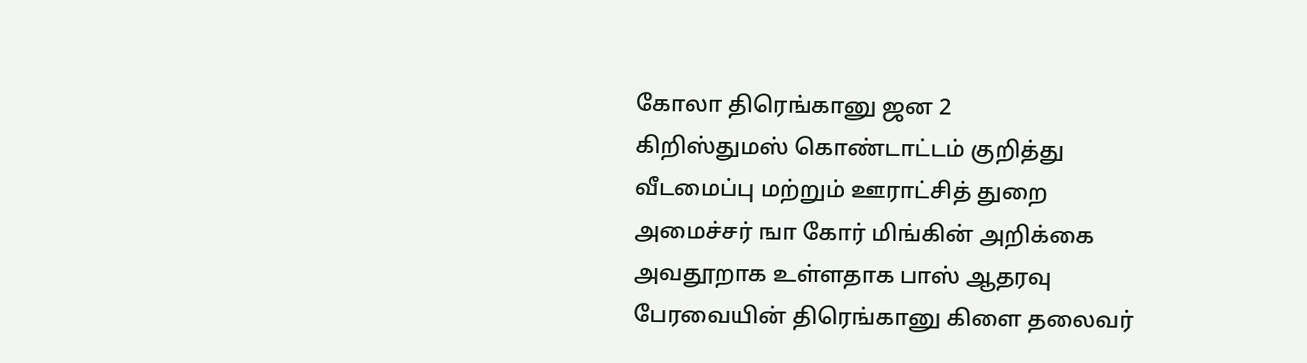கோலா திரெங்கானு ஜன 2
கிறிஸ்துமஸ் கொண்டாட்டம் குறித்து வீடமைப்பு மற்றும் ஊராட்சித் துறை அமைச்சர் ஙா கோர் மிங்கின் அறிக்கை அவதூறாக உள்ளதாக பாஸ் ஆதரவு பேரவையின் திரெங்கானு கிளை தலைவர்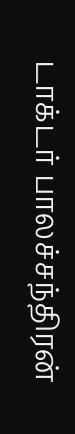டாக்டர் பாலச்சந்திரன்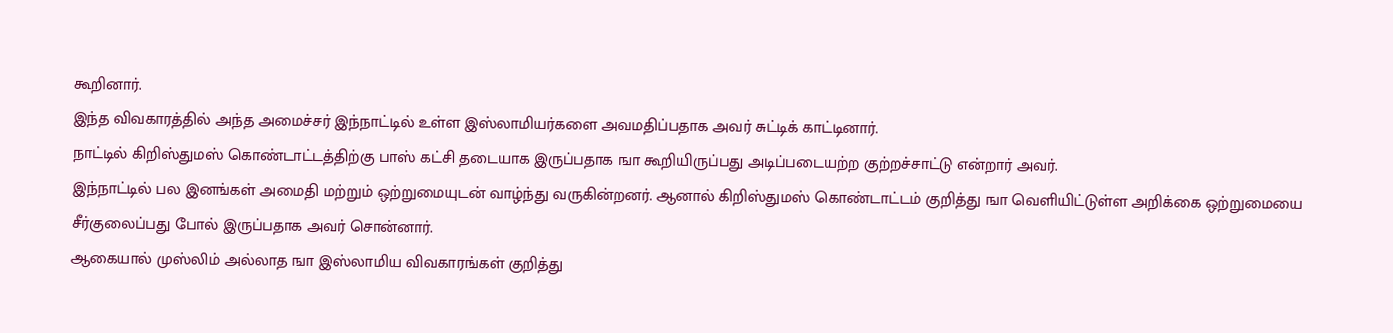கூறினார்.
இந்த விவகாரத்தில் அந்த அமைச்சர் இந்நாட்டில் உள்ள இஸ்லாமியர்களை அவமதிப்பதாக அவர் சுட்டிக் காட்டினார்.
நாட்டில் கிறிஸ்துமஸ் கொண்டாட்டத்திற்கு பாஸ் கட்சி தடையாக இருப்பதாக ஙா கூறியிருப்பது அடிப்படையற்ற குற்றச்சாட்டு என்றார் அவர்.
இந்நாட்டில் பல இனங்கள் அமைதி மற்றும் ஒற்றுமையுடன் வாழ்ந்து வருகின்றனர். ஆனால் கிறிஸ்துமஸ் கொண்டாட்டம் குறித்து ஙா வெளியிட்டுள்ள அறிக்கை ஒற்றுமையை சீர்குலைப்பது போல் இருப்பதாக அவர் சொன்னார்.
ஆகையால் முஸ்லிம் அல்லாத ஙா இஸ்லாமிய விவகாரங்கள் குறித்து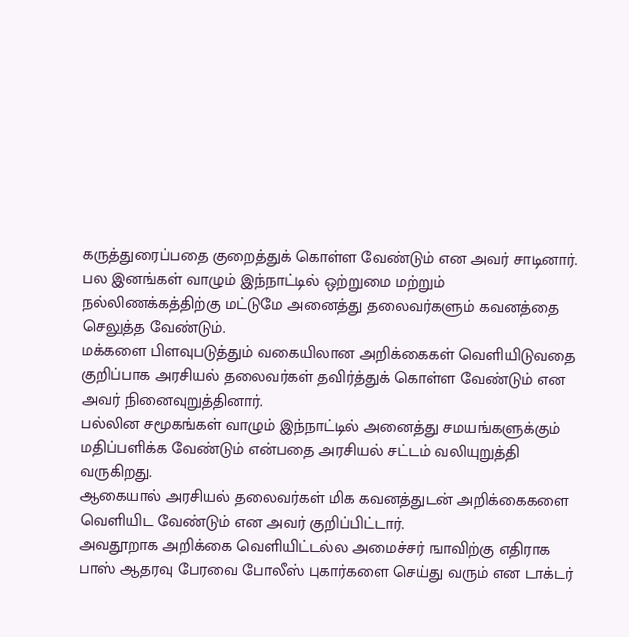கருத்துரைப்பதை குறைத்துக் கொள்ள வேண்டும் என அவர் சாடினார்.
பல இனங்கள் வாழும் இந்நாட்டில் ஒற்றுமை மற்றும் நல்லிணக்கத்திற்கு மட்டுமே அனைத்து தலைவர்களும் கவனத்தை செலுத்த வேண்டும்.
மக்களை பிளவுபடுத்தும் வகையிலான அறிக்கைகள் வெளியிடுவதை குறிப்பாக அரசியல் தலைவர்கள் தவிர்த்துக் கொள்ள வேண்டும் என அவர் நினைவுறுத்தினார்.
பல்லின சமூகங்கள் வாழும் இந்நாட்டில் அனைத்து சமயங்களுக்கும் மதிப்பளிக்க வேண்டும் என்பதை அரசியல் சட்டம் வலியுறுத்தி வருகிறது.
ஆகையால் அரசியல் தலைவர்கள் மிக கவனத்துடன் அறிக்கைகளை வெளியிட வேண்டும் என அவர் குறிப்பிட்டார்.
அவதூறாக அறிக்கை வெளியிட்டல்ல அமைச்சர் ஙாவிற்கு எதிராக பாஸ் ஆதரவு பேரவை போலீஸ் புகார்களை செய்து வரும் என டாக்டர்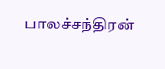பாலச்சந்திரன்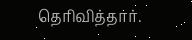தெரிவித்தார்.